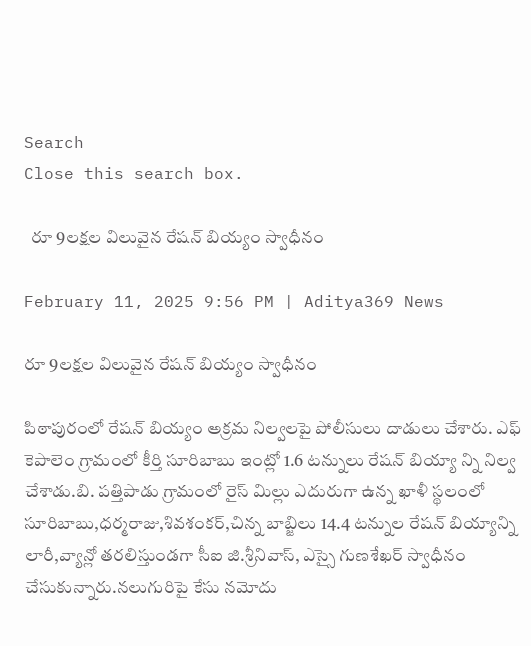Search
Close this search box.

  రూ 9లక్షల విలువైన రేషన్ బియ్యం స్వాధీనం

February 11, 2025 9:56 PM | Aditya369 News

రూ 9లక్షల విలువైన రేషన్ బియ్యం స్వాధీనం

పిఠాపురంలో రేషన్ బియ్యం అక్రమ నిల్వలపై పోలీసులు దాడులు చేశారు. ఎఫ్ కెపాలెం గ్రామంలో కీర్తి సూరిబాబు ఇంట్లో 1.6 టన్నులు రేషన్ బియ్యా న్ని నిల్వ చేశాడు.బి. పత్తిపాడు గ్రామంలో రైస్ మిల్లు ఎదురుగా ఉన్న ఖాళీ స్థలంలో సూరిబాబు,ధర్మరాజు,శివశంకర్,చిన్న బాబ్జిలు 14.4 టన్నుల రేషన్ బియ్యాన్ని లారీ,వ్యాన్లో తరలిస్తుండగా సీఐ జి.శ్రీనివాస్, ఎస్సై గుణశేఖర్ స్వాధీనం చేసుకున్నారు.నలుగురిపై కేసు నమోదు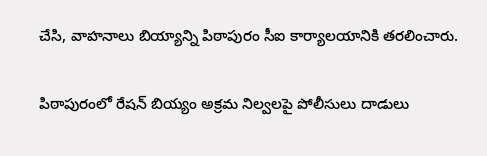చేసి, వాహనాలు బియ్యాన్ని పిఠాపురం సీఐ కార్యాలయానికి తరలించారు.

పిఠాపురంలో రేషన్ బియ్యం అక్రమ నిల్వలపై పోలీసులు దాడులు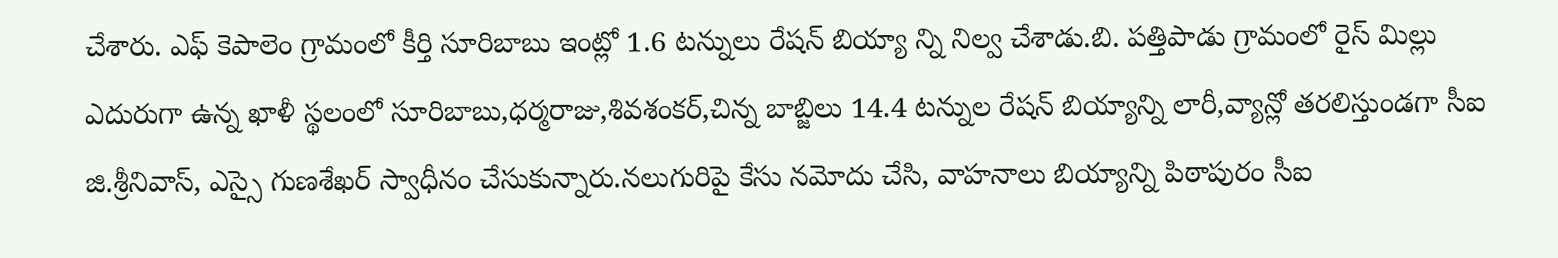చేశారు. ఎఫ్ కెపాలెం గ్రామంలో కీర్తి సూరిబాబు ఇంట్లో 1.6 టన్నులు రేషన్ బియ్యా న్ని నిల్వ చేశాడు.బి. పత్తిపాడు గ్రామంలో రైస్ మిల్లు ఎదురుగా ఉన్న ఖాళీ స్థలంలో సూరిబాబు,ధర్మరాజు,శివశంకర్,చిన్న బాబ్జిలు 14.4 టన్నుల రేషన్ బియ్యాన్ని లారీ,వ్యాన్లో తరలిస్తుండగా సీఐ జి.శ్రీనివాస్, ఎస్సై గుణశేఖర్ స్వాధీనం చేసుకున్నారు.నలుగురిపై కేసు నమోదు చేసి, వాహనాలు బియ్యాన్ని పిఠాపురం సీఐ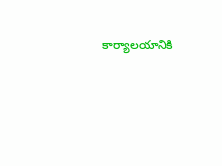కార్యాలయానికి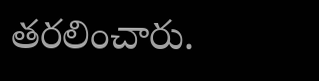తరలించారు.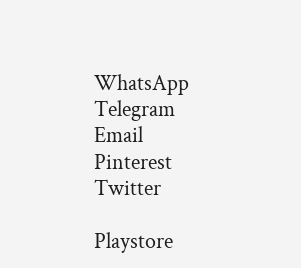WhatsApp
Telegram
Email
Pinterest
Twitter

Playstore